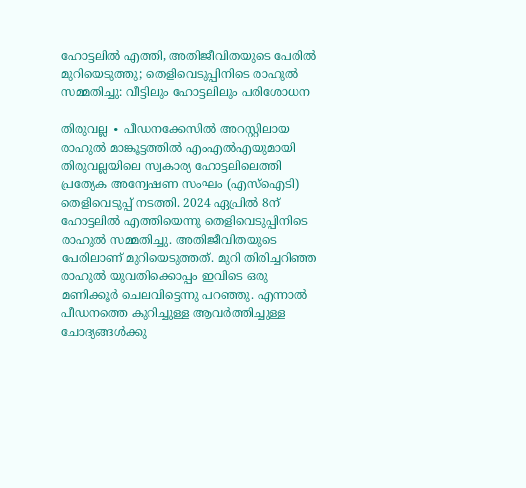ഹോട്ടലിൽ എത്തി, അതിജീവിതയുടെ പേരിൽ മുറിയെടുത്തു; തെളിവെടുപ്പിനിടെ രാഹുൽ സമ്മതിച്ചു: വീട്ടിലും ഹോട്ടലിലും പരിശോധന

തിരുവല്ല ∙ പീഡനക്കേസിൽ അറസ്റ്റിലായ രാഹുൽ മാങ്കൂട്ടത്തിൽ എംഎൽഎയുമായി തിരുവല്ലയിലെ സ്വകാര്യ ഹോട്ടലിലെത്തി പ്രത്യേക അന്വേഷണ സംഘം (എസ്ഐടി) തെളിവെടുപ്പ് നടത്തി. 2024 ഏപ്രിൽ 8ന് ഹോട്ടലിൽ എത്തിയെന്നു തെളിവെടുപ്പിനിടെ രാഹുൽ സമ്മതിച്ചു. അതിജീവിതയുടെ പേരിലാണ് മുറിയെടുത്തത്. മുറി തിരിച്ചറിഞ്ഞ രാഹുൽ യുവതിക്കൊപ്പം ഇവിടെ ഒരു മണിക്കൂർ ചെലവിട്ടെന്നു പറഞ്ഞു. എന്നാൽ പീഡനത്തെ കുറിച്ചുള്ള ആവർത്തിച്ചുള്ള ചോദ്യങ്ങൾക്കു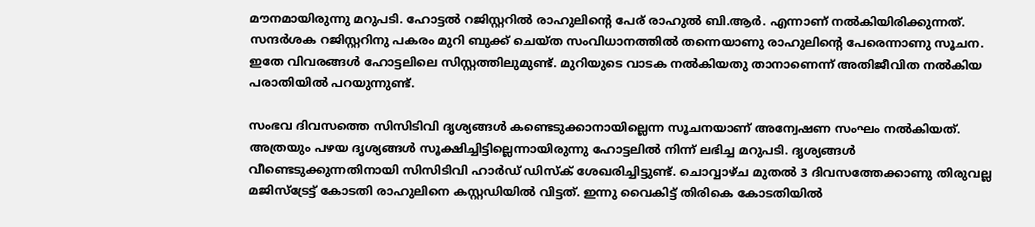മൗനമായിരുന്നു മറുപടി. ഹോട്ടൽ റജിസ്റ്ററിൽ രാഹുലിന്റെ പേര് രാഹുൽ ബി.ആർ. എന്നാണ് നൽകിയിരിക്കുന്നത്. സന്ദർശക റജിസ്റ്ററിനു പകരം മുറി ബുക്ക് ചെയ്ത സംവിധാനത്തിൽ തന്നെയാണു രാഹുലിന്റെ പേരെന്നാണു സൂചന. ഇതേ വിവരങ്ങൾ ഹോട്ടലിലെ സിസ്റ്റത്തിലുമുണ്ട്. മുറിയുടെ വാടക നൽകിയതു താനാണെന്ന് അതിജീവിത നൽകിയ പരാതിയിൽ പറയുന്നുണ്ട്.

സംഭവ ദിവസത്തെ സിസിടിവി ദൃശ്യങ്ങൾ കണ്ടെടുക്കാനായില്ലെന്ന സൂചനയാണ് അന്വേഷണ സംഘം നൽകിയത്. അത്രയും പഴയ ദൃശ്യങ്ങൾ സൂക്ഷിച്ചിട്ടില്ലെന്നായിരുന്നു ഹോട്ടലിൽ നിന്ന് ലഭിച്ച മറുപടി. ദൃശ്യങ്ങൾ വീണ്ടെടുക്കുന്നതിനായി സിസിടിവി ഹാർഡ് ഡിസ്ക് ശേഖരിച്ചിട്ടുണ്ട്. ചൊവ്വാഴ്ച മുതൽ 3 ദിവസത്തേക്കാണു തിരുവല്ല മജിസ്ട്രേട്ട് കോടതി രാഹുലിനെ കസ്റ്റഡിയിൽ വിട്ടത്. ഇന്നു വൈകിട്ട് തിരികെ കോടതിയിൽ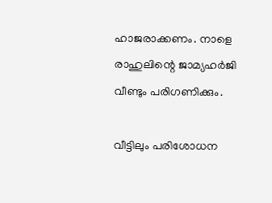ഹാജരാക്കണം. നാളെ രാഹുലിന്റെ ജാമ്യഹർജി വീണ്ടും പരിഗണിക്കും.

വീട്ടിലും പരിശോധന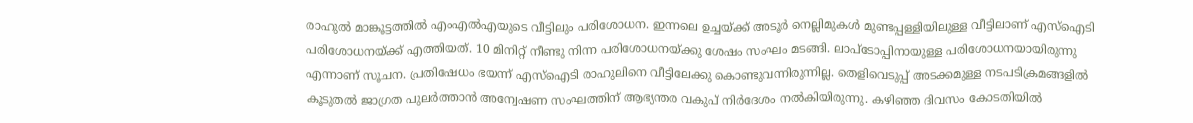രാഹുൽ മാങ്കൂട്ടത്തിൽ എംഎൽഎയുടെ വീട്ടിലും പരിശോധന. ഇന്നലെ ഉച്ചയ്ക്ക് അടൂർ നെല്ലിമുകൾ മുണ്ടപ്പള്ളിയിലുള്ള വീട്ടിലാണ് എസ്ഐടി പരിശോധനയ്ക്ക് എത്തിയത്. 10 മിനിറ്റ് നീണ്ടു നിന്ന പരിശോധനയ്ക്കു ശേഷം സംഘം മടങ്ങി. ലാപ്ടോപ്പിനായുള്ള പരിശോധനയായിരുന്നു എന്നാണ് സൂചന. പ്രതിഷേധം ഭയന്ന് എസ്ഐടി രാഹുലിനെ വീട്ടിലേക്കു കൊണ്ടുവന്നിരുന്നില്ല. തെളിവെടുപ്പ് അടക്കമുള്ള നടപടിക്രമങ്ങളിൽ കൂടുതൽ ജാഗ്രത പുലർത്താൻ അന്വേഷണ സംഘത്തിന് ആഭ്യന്തര വകുപ് നിർദേശം നൽകിയിരുന്നു. കഴിഞ്ഞ ദിവസം കോടതിയിൽ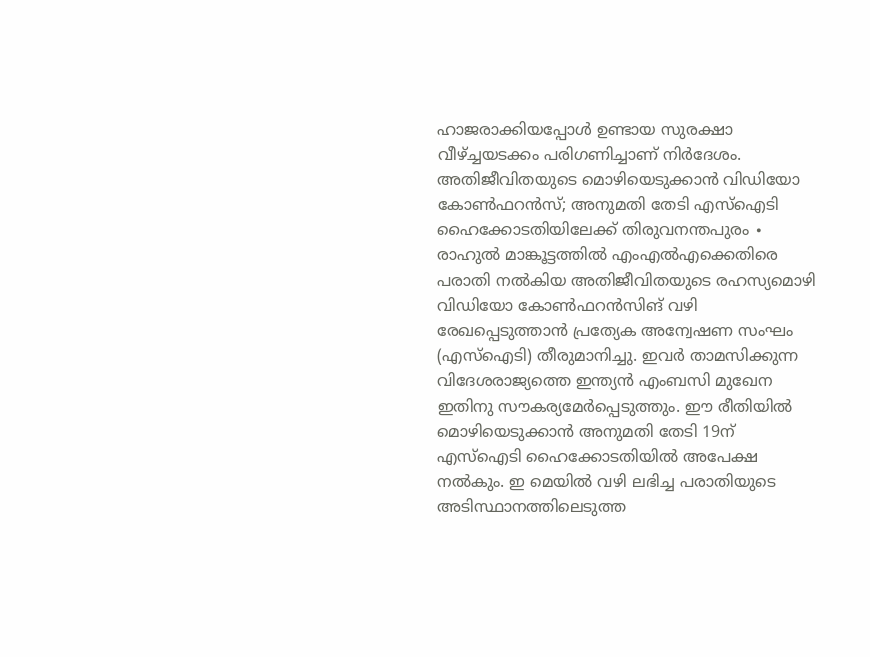ഹാജരാക്കിയപ്പോൾ ഉണ്ടായ സുരക്ഷാ വീഴ്ച്ചയടക്കം പരിഗണിച്ചാണ് നിർദേശം. അതിജീവിതയുടെ മൊഴിയെടുക്കാൻ വിഡിയോ കോൺഫറൻസ്; അനുമതി തേടി എസ്ഐടി ഹൈക്കോടതിയിലേക്ക് തിരുവനന്തപുരം ∙ രാഹുൽ മാങ്കൂട്ടത്തിൽ എംഎൽഎക്കെതിരെ പരാതി നൽകിയ അതിജീവിതയുടെ രഹസ്യമൊഴി വിഡിയോ കോൺഫറൻസിങ് വഴി രേഖപ്പെടുത്താൻ പ്രത്യേക അന്വേഷണ സംഘം (എസ്ഐടി) തീരുമാനിച്ചു. ഇവർ താമസിക്കുന്ന വിദേശരാജ്യത്തെ ഇന്ത്യൻ എംബസി മുഖേന ഇതിനു സൗകര്യമേർപ്പെടുത്തും. ഈ രീതിയിൽ മൊഴിയെടുക്കാൻ അനുമതി തേടി 19ന് എസ്ഐടി ഹൈക്കോടതിയിൽ അപേക്ഷ നൽകും. ഇ മെയിൽ വഴി ലഭിച്ച പരാതിയുടെ അടിസ്ഥാനത്തിലെടുത്ത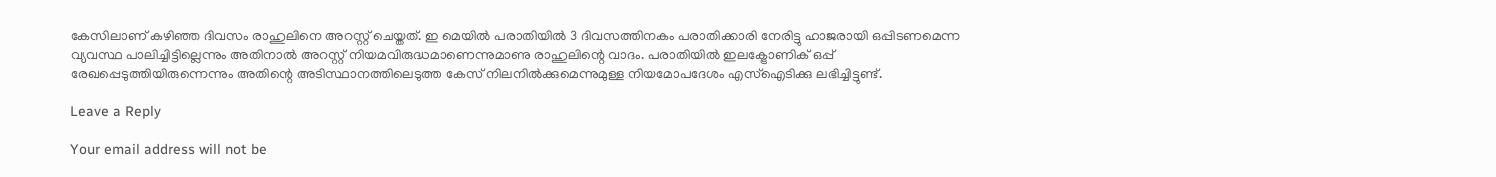കേസിലാണ് കഴിഞ്ഞ ദിവസം രാഹുലിനെ അറസ്റ്റ് ചെയ്തത്. ഇ മെയിൽ പരാതിയിൽ 3 ദിവസത്തിനകം പരാതിക്കാരി നേരിട്ടു ഹാജരായി ഒപ്പിടണമെന്ന വ്യവസ്ഥ പാലിച്ചിട്ടില്ലെന്നും അതിനാൽ അറസ്റ്റ് നിയമവിരുദ്ധമാണെന്നുമാണു രാഹുലിന്റെ വാദം. പരാതിയിൽ ഇലക്ട്രോണിക് ഒപ്പ് രേഖപ്പെടുത്തിയിരുന്നെന്നും അതിന്റെ അടിസ്ഥാനത്തിലെടുത്ത കേസ് നിലനിൽക്കുമെന്നുമുള്ള നിയമോപദേശം എസ്ഐടിക്കു ലഭിച്ചിട്ടുണ്ട്.

Leave a Reply

Your email address will not be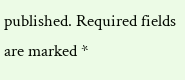published. Required fields are marked *